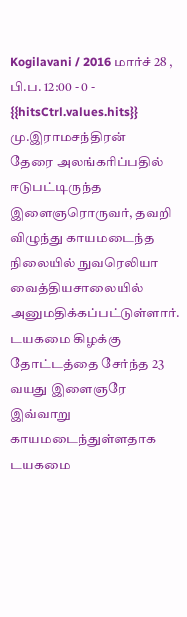Kogilavani / 2016 மார்ச் 28 , பி.ப. 12:00 - 0 - {{hitsCtrl.values.hits}}
மு.இராமசந்திரன்
தேரை அலங்கரிப்பதில் ஈடுபட்டிருந்த இளைஞரொருவர், தவறி விழுந்து காயமடைந்த நிலையில் நுவரெலியா வைத்தியசாலையில் அனுமதிக்கப்பட்டுள்ளார்.
டயகமை கிழக்கு தோட்டத்தை சேர்ந்த 23 வயது இளைஞரே இவ்வாறு காயமடைந்துள்ளதாக டயகமை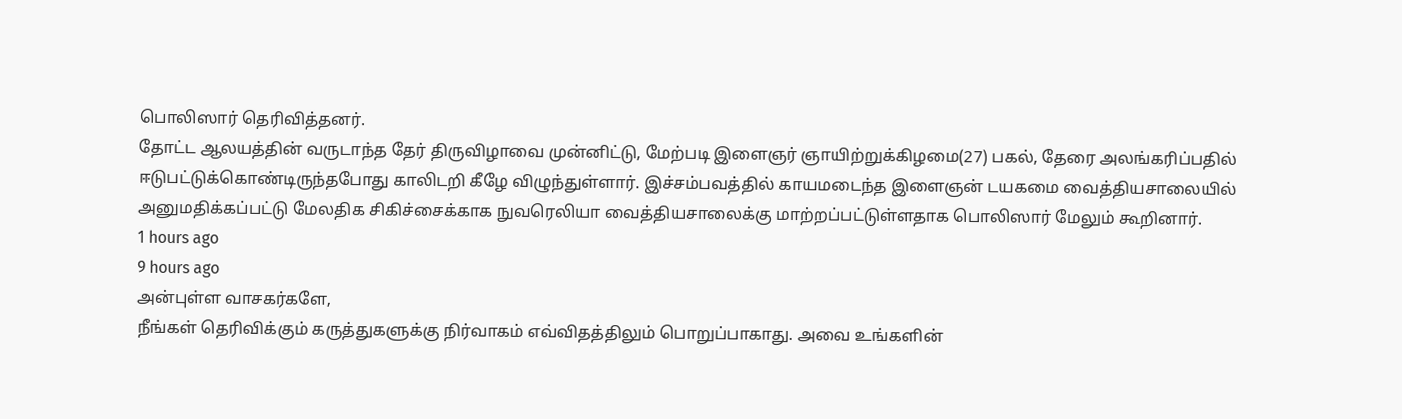பொலிஸார் தெரிவித்தனர்.
தோட்ட ஆலயத்தின் வருடாந்த தேர் திருவிழாவை முன்னிட்டு, மேற்படி இளைஞர் ஞாயிற்றுக்கிழமை(27) பகல், தேரை அலங்கரிப்பதில் ஈடுபட்டுக்கொண்டிருந்தபோது காலிடறி கீழே விழுந்துள்ளார். இச்சம்பவத்தில் காயமடைந்த இளைஞன் டயகமை வைத்தியசாலையில் அனுமதிக்கப்பட்டு மேலதிக சிகிச்சைக்காக நுவரெலியா வைத்தியசாலைக்கு மாற்றப்பட்டுள்ளதாக பொலிஸார் மேலும் கூறினார்.
1 hours ago
9 hours ago
அன்புள்ள வாசகர்களே,
நீங்கள் தெரிவிக்கும் கருத்துகளுக்கு நிர்வாகம் எவ்விதத்திலும் பொறுப்பாகாது. அவை உங்களின்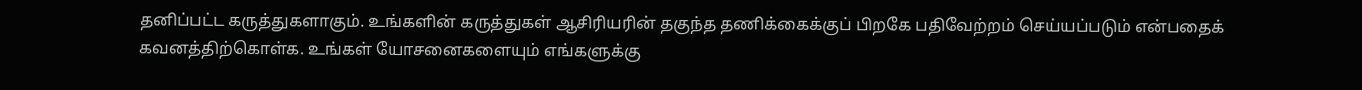தனிப்பட்ட கருத்துகளாகும். உங்களின் கருத்துகள் ஆசிரியரின் தகுந்த தணிக்கைக்குப் பிறகே பதிவேற்றம் செய்யப்படும் என்பதைக் கவனத்திற்கொள்க. உங்கள் யோசனைகளையும் எங்களுக்கு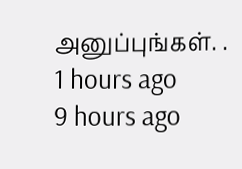அனுப்புங்கள். .
1 hours ago
9 hours ago